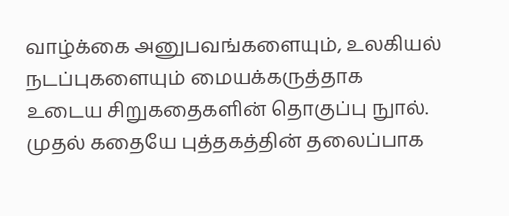வாழ்க்கை அனுபவங்களையும், உலகியல் நடப்புகளையும் மையக்கருத்தாக உடைய சிறுகதைகளின் தொகுப்பு நுால். முதல் கதையே புத்தகத்தின் தலைப்பாக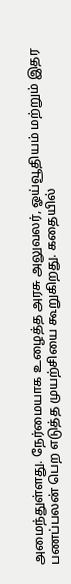அமைந்துள்ளது. நேர்மையாக உழைத்த அரசு அலுவலர், ஓய்வூதியம் மற்றும் இதர பணப்பலன் பெற எடுத்த முயற்சியை கூறுகிறது. கதையில்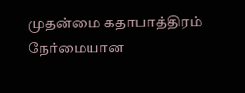முதன்மை கதாபாத்திரம் நேர்மையான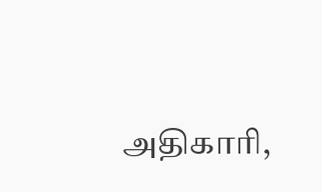அதிகாரி,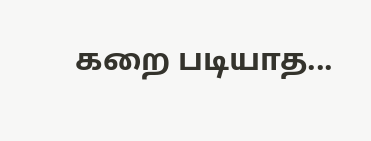கறை படியாத...